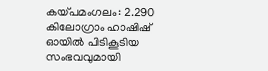കയ്പമംഗലം: 2.290 കിലോഗ്രാം ഹാഷിഷ് ഓയിൽ പിടികൂടിയ സംഭവവുമായി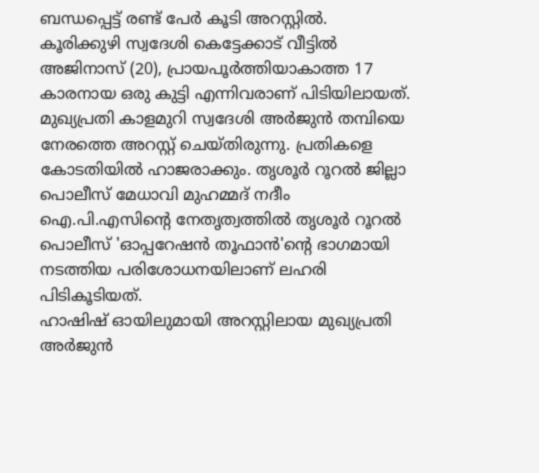ബന്ധപ്പെട്ട് രണ്ട് പേർ കൂടി അറസ്റ്റിൽ. കൂരിക്കുഴി സ്വദേശി കെട്ടേക്കാട് വീട്ടിൽ അജിനാസ് (20), പ്രായപൂർത്തിയാകാത്ത 17 കാരനായ ഒരു കുട്ടി എന്നിവരാണ് പിടിയിലായത്. മുഖ്യപ്രതി കാളമുറി സ്വദേശി അർജുൻ തമ്പിയെ നേരത്തെ അറസ്റ്റ് ചെയ്തിരുന്നു. പ്രതികളെ കോടതിയിൽ ഹാജരാക്കും. തൃശൂർ റൂറൽ ജില്ലാ പൊലീസ് മേധാവി മുഹമ്മദ് നദീം ഐ.പി.എസിന്റെ നേതൃത്വത്തിൽ തൃശൂർ റൂറൽ പൊലീസ് 'ഓപ്പറേഷൻ തൂഫാൻ'ന്റെ ഭാഗമായി നടത്തിയ പരിശോധനയിലാണ് ലഹരി പിടികൂടിയത്.
ഹാഷിഷ് ഓയിലുമായി അറസ്റ്റിലായ മുഖ്യപ്രതി അർജുൻ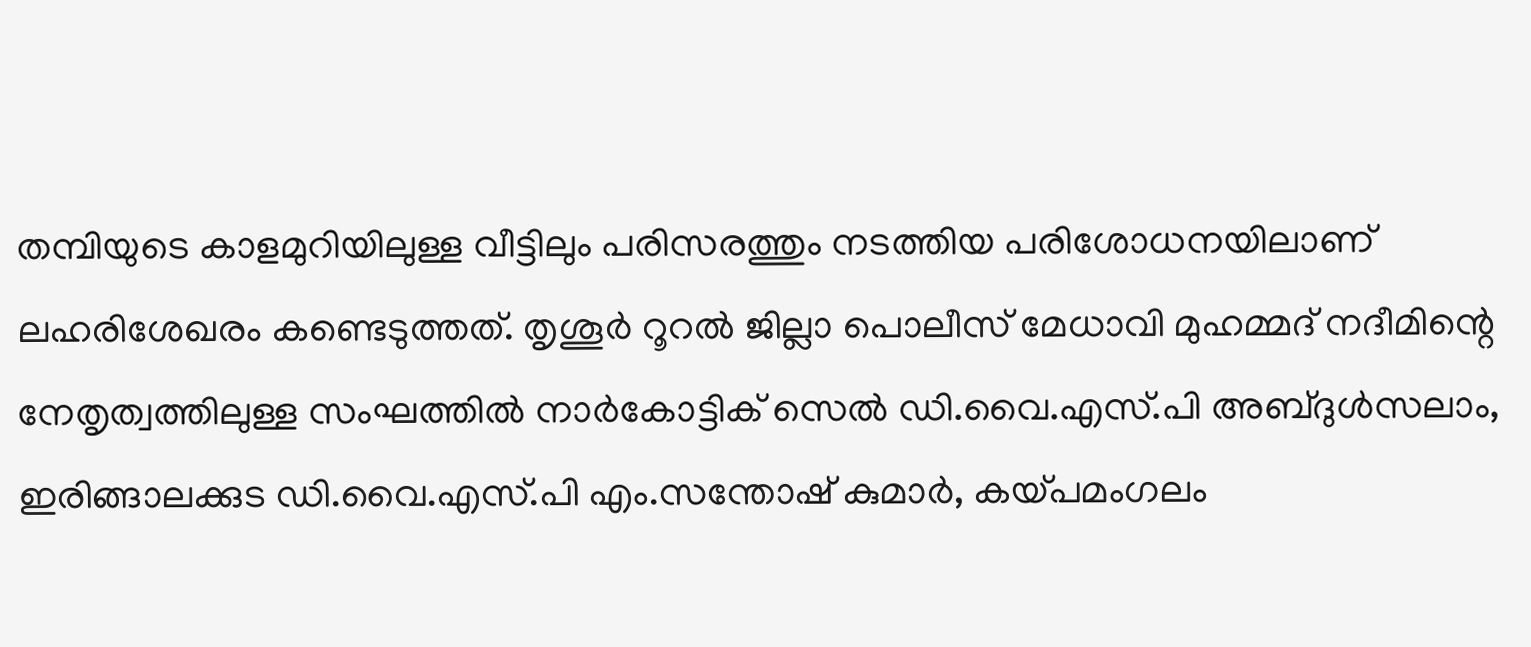തമ്പിയുടെ കാളമുറിയിലുള്ള വീട്ടിലും പരിസരത്തും നടത്തിയ പരിശോധനയിലാണ് ലഹരിശേഖരം കണ്ടെടുത്തത്. തൃശൂർ റൂറൽ ജില്ലാ പൊലീസ് മേധാവി മുഹമ്മദ് നദീമിന്റെ നേതൃത്വത്തിലുള്ള സംഘത്തിൽ നാർകോട്ടിക് സെൽ ഡി.വൈ.എസ്.പി അബ്ദുൾസലാം, ഇരിങ്ങാലക്കുട ഡി.വൈ.എസ്.പി എം.സന്തോഷ് കുമാർ, കയ്പമംഗലം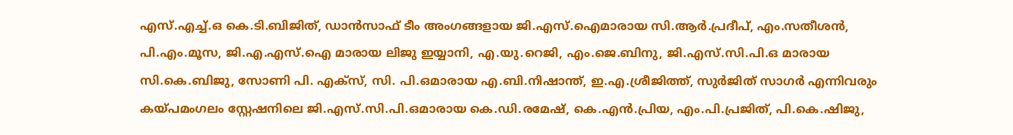എസ്.എച്ച്.ഒ കെ.ടി.ബിജിത്, ഡാൻസാഫ് ടീം അംഗങ്ങളായ ജി.എസ്.ഐമാരായ സി.ആർ.പ്രദീപ്, എം.സതീശൻ, പി.എം.മൂസ, ജി.എ.എസ്.ഐ മാരായ ലിജു ഇയ്യാനി, എ.യു.റെജി, എം.ജെ.ബിനു, ജി.എസ്.സി.പി.ഒ മാരായ സി.കെ.ബിജു, സോണി പി. എക്സ്, സി. പി.ഒമാരായ എ.ബി.നിഷാന്ത്, ഇ.എ.ശ്രീജിത്ത്, സുർജിത് സാഗർ എന്നിവരും കയ്പമംഗലം സ്റ്റേഷനിലെ ജി.എസ്.സി.പി.ഒമാരായ കെ.ഡി.രമേഷ്, കെ.എൻ.പ്രിയ, എം.പി.പ്രജിത്, പി.കെ.ഷിജു,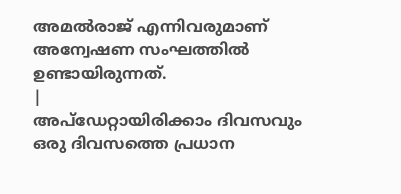അമൽരാജ് എന്നിവരുമാണ് അന്വേഷണ സംഘത്തിൽ ഉണ്ടായിരുന്നത്.
|
അപ്ഡേറ്റായിരിക്കാം ദിവസവും
ഒരു ദിവസത്തെ പ്രധാന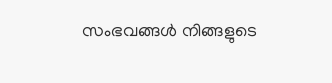സംഭവങ്ങൾ നിങ്ങളുടെ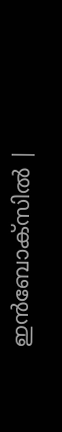ഇൻബോക്സിൽ |